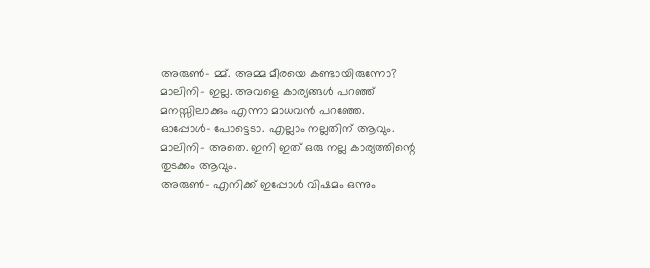അരുൺ– മ്മ്. അമ്മ മീരയെ കണ്ടായിരുന്നോ?
മാലിനി– ഇല്ല. അവളെ കാര്യങ്ങൾ പറഞ്ഞ് മനസ്സിലാക്കും എന്നാ മാധവൻ പറഞ്ഞേ.
ഓപ്പോൾ– പോട്ടെടാ. എല്ലാം നല്ലതിന് ആവും.
മാലിനി– അതെ. ഇനി ഇത് ഒരു നല്ല കാര്യത്തിന്റെ തുടക്കം ആവും.
അരുൺ– എനിക്ക് ഇപ്പോൾ വിഷമം ഒന്നും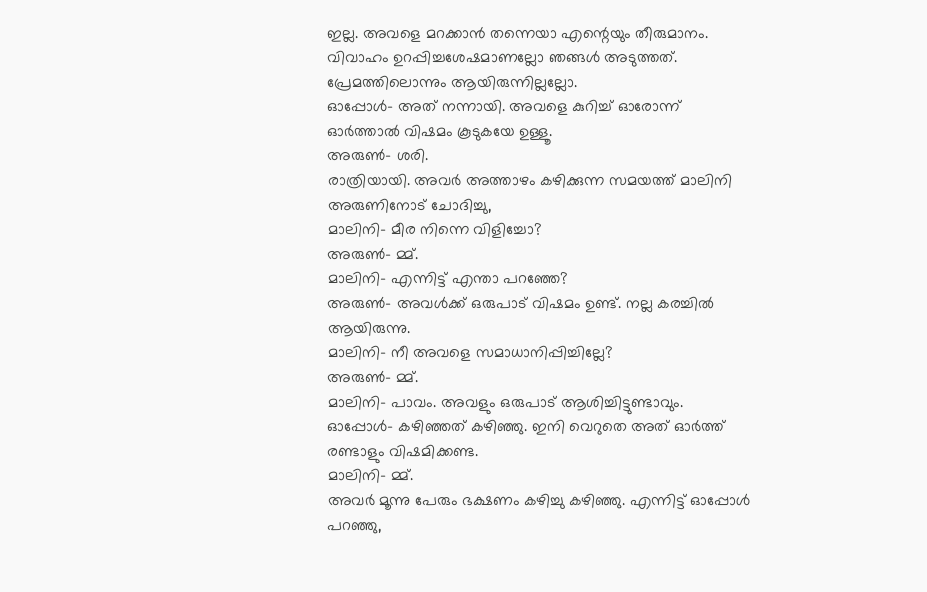ഇല്ല. അവളെ മറക്കാൻ തന്നെയാ എന്റെയും തീരുമാനം. വിവാഹം ഉറപ്പിച്ചശേഷമാണല്ലോ ഞങ്ങൾ അടുത്തത്. പ്രേമത്തിലൊന്നും ആയിരുന്നില്ലല്ലോ.
ഓപ്പോൾ– അത് നന്നായി. അവളെ കുറിച്ച് ഓരോന്ന് ഓർത്താൽ വിഷമം കൂടുകയേ ഉള്ളൂ.
അരുൺ- ശരി.
രാത്രിയായി. അവർ അത്താഴം കഴിക്കുന്ന സമയത്ത് മാലിനി അരുണിനോട് ചോദിച്ചു,
മാലിനി– മീര നിന്നെ വിളിച്ചോ?
അരുൺ– മ്മ്.
മാലിനി– എന്നിട്ട് എന്താ പറഞ്ഞേ?
അരുൺ– അവൾക്ക് ഒരുപാട് വിഷമം ഉണ്ട്. നല്ല കരച്ചിൽ ആയിരുന്നു.
മാലിനി– നീ അവളെ സമാധാനിപ്പിച്ചില്ലേ?
അരുൺ– മ്മ്.
മാലിനി– പാവം. അവളും ഒരുപാട് ആശിച്ചിട്ടുണ്ടാവും.
ഓപ്പോൾ– കഴിഞ്ഞത് കഴിഞ്ഞു. ഇനി വെറുതെ അത് ഓർത്ത് രണ്ടാളും വിഷമിക്കണ്ട.
മാലിനി– മ്മ്.
അവർ മൂന്നു പേരും ഭക്ഷണം കഴിച്ചു കഴിഞ്ഞു. എന്നിട്ട് ഓപ്പോൾ പറഞ്ഞു,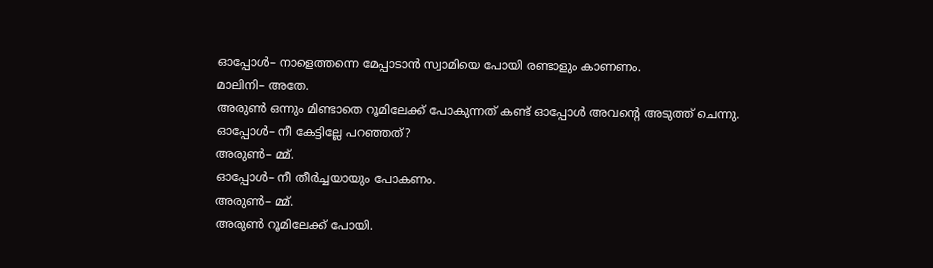ഓപ്പോൾ– നാളെത്തന്നെ മേപ്പാടാൻ സ്വാമിയെ പോയി രണ്ടാളും കാണണം.
മാലിനി– അതേ.
അരുൺ ഒന്നും മിണ്ടാതെ റൂമിലേക്ക് പോകുന്നത് കണ്ട് ഓപ്പോൾ അവന്റെ അടുത്ത് ചെന്നു.
ഓപ്പോൾ– നീ കേട്ടില്ലേ പറഞ്ഞത്?
അരുൺ– മ്മ്.
ഓപ്പോൾ– നീ തീർച്ചയായും പോകണം.
അരുൺ– മ്മ്.
അരുൺ റൂമിലേക്ക് പോയി.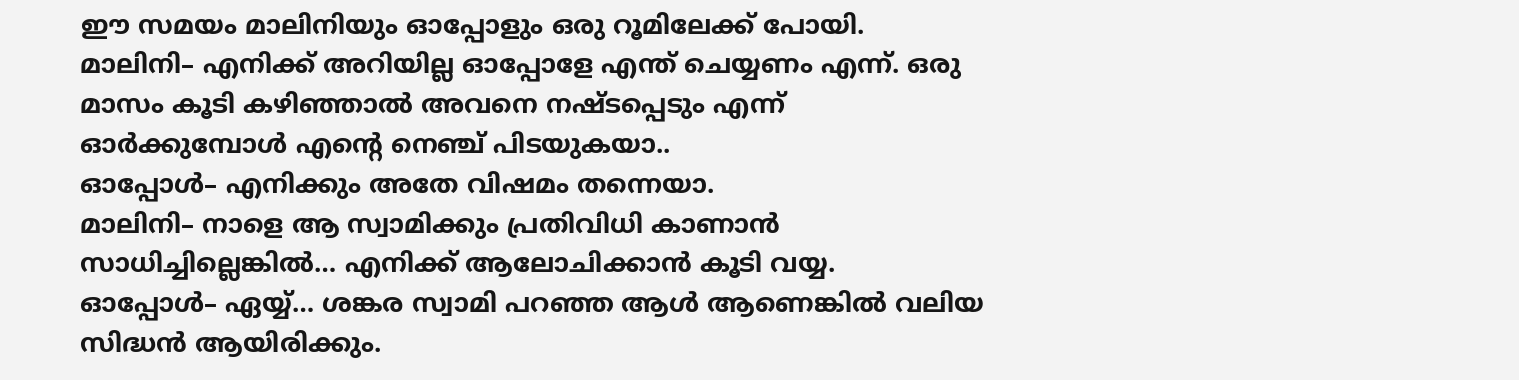ഈ സമയം മാലിനിയും ഓപ്പോളും ഒരു റൂമിലേക്ക് പോയി.
മാലിനി– എനിക്ക് അറിയില്ല ഓപ്പോളേ എന്ത് ചെയ്യണം എന്ന്. ഒരു മാസം കൂടി കഴിഞ്ഞാൽ അവനെ നഷ്ടപ്പെടും എന്ന് ഓർക്കുമ്പോൾ എന്റെ നെഞ്ച് പിടയുകയാ..
ഓപ്പോൾ– എനിക്കും അതേ വിഷമം തന്നെയാ.
മാലിനി– നാളെ ആ സ്വാമിക്കും പ്രതിവിധി കാണാൻ സാധിച്ചില്ലെങ്കിൽ… എനിക്ക് ആലോചിക്കാൻ കൂടി വയ്യ.
ഓപ്പോൾ– ഏയ്യ്… ശങ്കര സ്വാമി പറഞ്ഞ ആൾ ആണെങ്കിൽ വലിയ സിദ്ധൻ ആയിരിക്കും.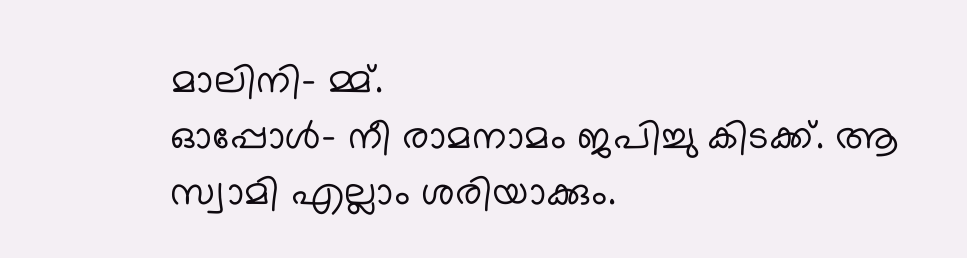മാലിനി– മ്മ്.
ഓപ്പോൾ– നീ രാമനാമം ജപിച്ചു കിടക്ക്. ആ സ്വാമി എല്ലാം ശരിയാക്കും.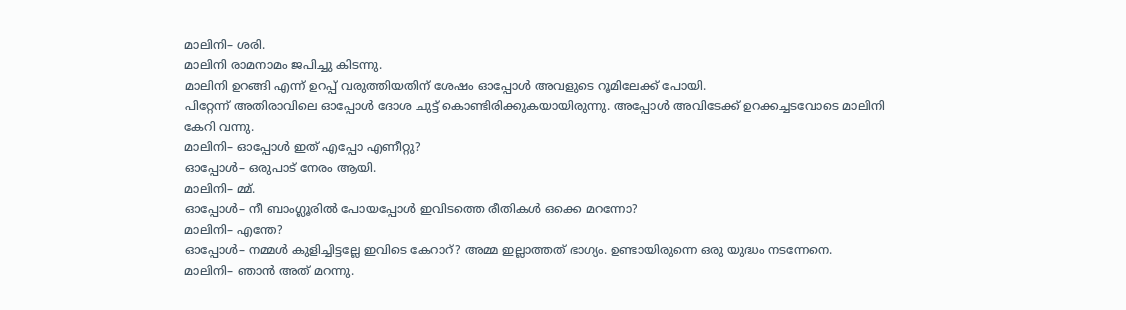മാലിനി– ശരി.
മാലിനി രാമനാമം ജപിച്ചു കിടന്നു.
മാലിനി ഉറങ്ങി എന്ന് ഉറപ്പ് വരുത്തിയതിന് ശേഷം ഓപ്പോൾ അവളുടെ റൂമിലേക്ക് പോയി.
പിറ്റേന്ന് അതിരാവിലെ ഓപ്പോൾ ദോശ ചുട്ട് കൊണ്ടിരിക്കുകയായിരുന്നു. അപ്പോൾ അവിടേക്ക് ഉറക്കച്ചടവോടെ മാലിനി കേറി വന്നു.
മാലിനി– ഓപ്പോൾ ഇത് എപ്പോ എണീറ്റു?
ഓപ്പോൾ– ഒരുപാട് നേരം ആയി.
മാലിനി– മ്മ്.
ഓപ്പോൾ– നീ ബാംഗ്ലൂരിൽ പോയപ്പോൾ ഇവിടത്തെ രീതികൾ ഒക്കെ മറന്നോ?
മാലിനി– എന്തേ?
ഓപ്പോൾ– നമ്മൾ കുളിച്ചിട്ടല്ലേ ഇവിടെ കേറാറ്? അമ്മ ഇല്ലാത്തത് ഭാഗ്യം. ഉണ്ടായിരുന്നെ ഒരു യുദ്ധം നടന്നേനെ.
മാലിനി– ഞാൻ അത് മറന്നു.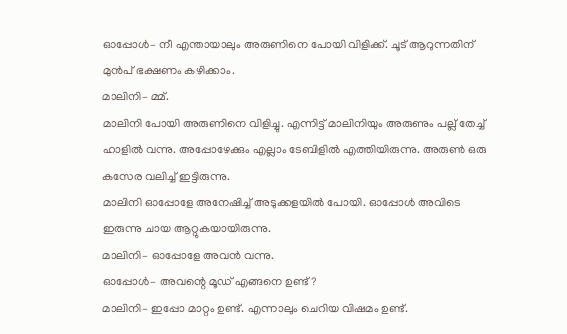ഓപ്പോൾ– നീ എന്തായാലും അരുണിനെ പോയി വിളിക്ക്. ചൂട് ആറുന്നതിന് മുൻപ് ഭക്ഷണം കഴിക്കാം.
മാലിനി– മ്മ്.
മാലിനി പോയി അരുണിനെ വിളിച്ചു. എന്നിട്ട് മാലിനിയും അരുണും പല്ല് തേച്ച് ഹാളിൽ വന്നു. അപ്പോഴേക്കും എല്ലാം ടേബിളിൽ എത്തിയിരുന്നു. അരുൺ ഒരു കസേര വലിച്ച് ഇട്ടിരുന്നു.
മാലിനി ഓപ്പോളേ അനേഷിച്ച് അടുക്കളയിൽ പോയി. ഓപ്പോൾ അവിടെ ഇരുന്നു ചായ ആറ്റുകയായിരുന്നു.
മാലിനി– ഓപ്പോളേ അവൻ വന്നു.
ഓപ്പോൾ– അവന്റെ മൂഡ് എങ്ങനെ ഉണ്ട്?
മാലിനി– ഇപ്പോ മാറ്റം ഉണ്ട്. എന്നാലും ചെറിയ വിഷമം ഉണ്ട്.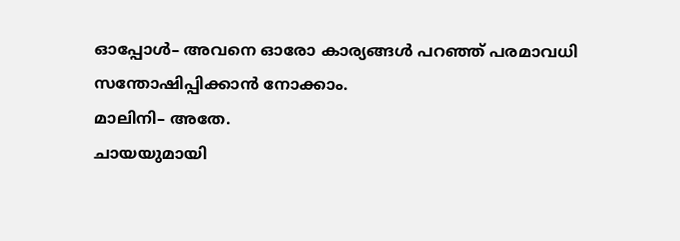ഓപ്പോൾ– അവനെ ഓരോ കാര്യങ്ങൾ പറഞ്ഞ് പരമാവധി സന്തോഷിപ്പിക്കാൻ നോക്കാം.
മാലിനി– അതേ.
ചായയുമായി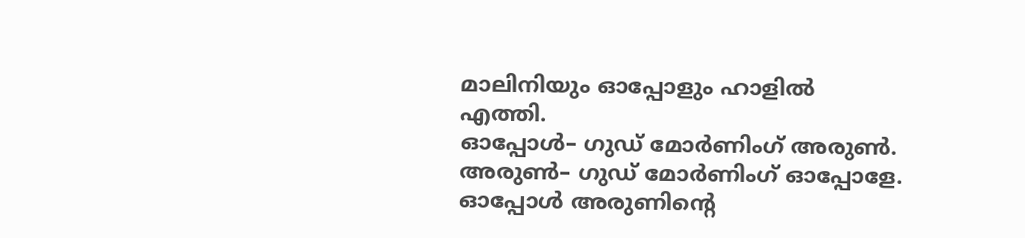മാലിനിയും ഓപ്പോളും ഹാളിൽ എത്തി.
ഓപ്പോൾ– ഗുഡ് മോർണിംഗ് അരുൺ.
അരുൺ– ഗുഡ് മോർണിംഗ് ഓപ്പോളേ.
ഓപ്പോൾ അരുണിന്റെ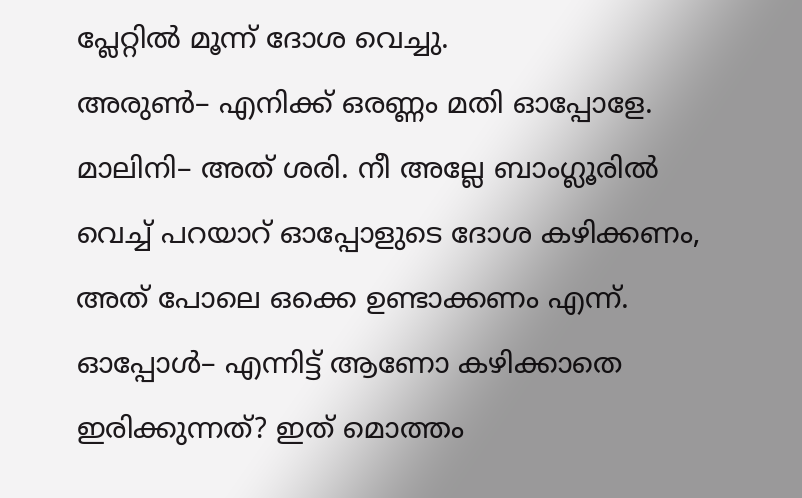പ്ലേറ്റിൽ മൂന്ന് ദോശ വെച്ചു.
അരുൺ– എനിക്ക് ഒരണ്ണം മതി ഓപ്പോളേ.
മാലിനി– അത് ശരി. നീ അല്ലേ ബാംഗ്ലൂരിൽ വെച്ച് പറയാറ് ഓപ്പോളുടെ ദോശ കഴിക്കണം, അത് പോലെ ഒക്കെ ഉണ്ടാക്കണം എന്ന്.
ഓപ്പോൾ– എന്നിട്ട് ആണോ കഴിക്കാതെ ഇരിക്കുന്നത്? ഇത് മൊത്തം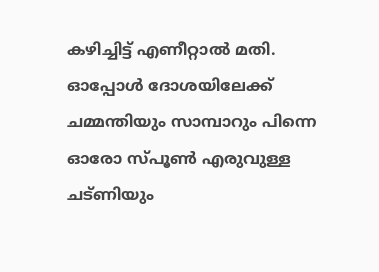കഴിച്ചിട്ട് എണീറ്റാൽ മതി.
ഓപ്പോൾ ദോശയിലേക്ക് ചമ്മന്തിയും സാമ്പാറും പിന്നെ ഓരോ സ്പൂൺ എരുവുള്ള ചട്ണിയും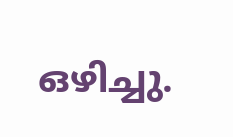ഒഴിച്ചു.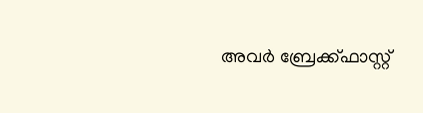അവർ ബ്രേക്ക്ഫാസ്റ്റ്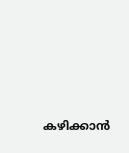കഴിക്കാൻ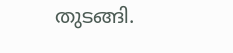തുടങ്ങി.